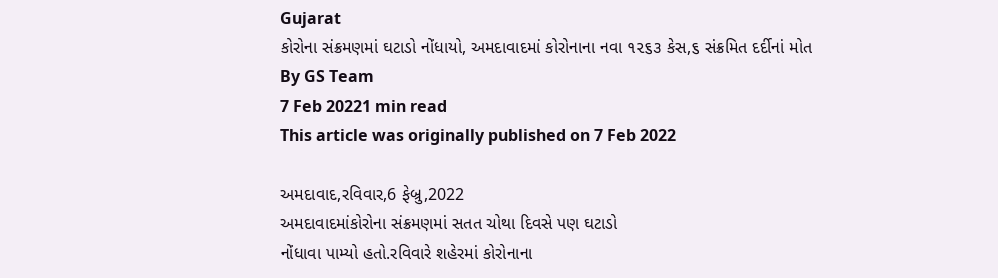Gujarat
કોરોના સંક્રમણમાં ઘટાડો નોંધાયો, અમદાવાદમાં કોરોનાના નવા ૧૨૬૩ કેસ,૬ સંક્રમિત દર્દીનાં મોત
By GS Team
7 Feb 20221 min read
This article was originally published on 7 Feb 2022

અમદાવાદ,રવિવાર,6 ફેબ્રુ,2022
અમદાવાદમાંકોરોના સંક્રમણમાં સતત ચોથા દિવસે પણ ઘટાડો
નોંધાવા પામ્યો હતો.રવિવારે શહેરમાં કોરોનાના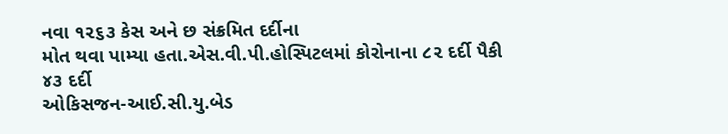નવા ૧૨૬૩ કેસ અને છ સંક્રમિત દર્દીના
મોત થવા પામ્યા હતા.એસ.વી.પી.હોસ્પિટલમાં કોરોનાના ૮૨ દર્દી પૈકી ૪૩ દર્દી
ઓકિસજન-આઈ.સી.યુ.બેડ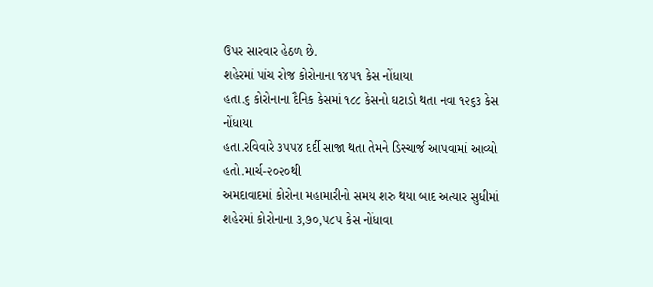ઉપર સારવાર હેઠળ છે.
શહેરમાં પાંચ રોજ કોરોનાના ૧૪૫૧ કેસ નોંધાયા
હતા.૬ કોરોનાના દૈનિક કેસમાં ૧૮૮ કેસનો ઘટાડો થતા નવા ૧૨૬૩ કેસ નોંધાયા
હતા.રવિવારે ૩૫૫૪ દર્દી સાજા થતા તેમને ડિસ્ચાર્જ આપવામાં આવ્યો હતો.માર્ચ-૨૦૨૦થી
અમદાવાદમાં કોરોના મહામારીનો સમય શરુ થયા બાદ અત્યાર સુધીમાં શહેરમાં કોરોનાના ૩,૭૦,૫૮૫ કેસ નોંધાવા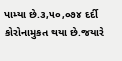પામ્યા છે.૩,૫૦,૦૭૪ દર્દી
કોરોનામુકત થયા છે.જયારે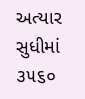અત્યાર સુધીમાં ૩૫૬૦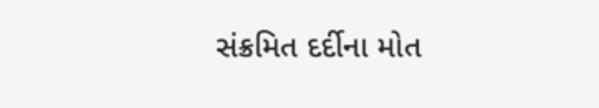સંક્રમિત દર્દીના મોત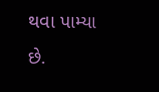થવા પામ્યા છે.